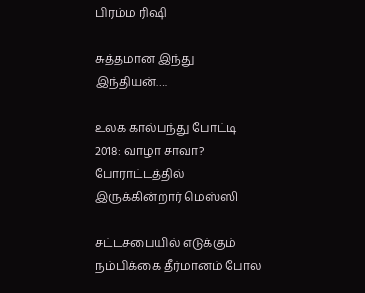பிரம்ம ரிஷி

சுத்தமான இந்து இந்தியன்….

உலக கால்பந்து போட்டி 2018: வாழா சாவா? போராட்டத்தில் இருக்கின்றார் மெஸ்ஸி

சட்டசபையில் எடுக்கும் நம்பிக்கை தீர்மானம் போல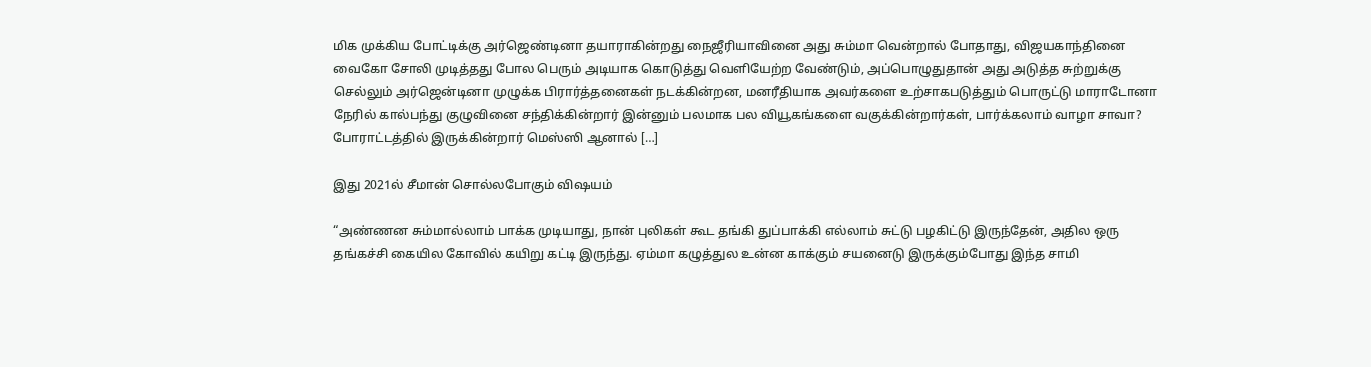மிக முக்கிய போட்டிக்கு அர்ஜெண்டினா தயாராகின்றது நைஜீரியாவினை அது சும்மா வென்றால் போதாது, விஜயகாந்தினை வைகோ சோலி முடித்தது போல பெரும் அடியாக கொடுத்து வெளியேற்ற வேண்டும், அப்பொழுதுதான் அது அடுத்த சுற்றுக்கு செல்லும் அர்ஜென்டினா முழுக்க பிரார்த்தனைகள் நடக்கின்றன, மனரீதியாக அவர்களை உற்சாகபடுத்தும் பொருட்டு மாராடோனா நேரில் கால்பந்து குழுவினை சந்திக்கின்றார் இன்னும் பலமாக பல வியூகங்களை வகுக்கின்றார்கள், பார்க்கலாம் வாழா சாவா? போராட்டத்தில் இருக்கின்றார் மெஸ்ஸி ஆனால் […]

இது 2021ல் சீமான் சொல்லபோகும் விஷயம்

“அண்ணன சும்மால்லாம் பாக்க முடியாது, நான் புலிகள் கூட தங்கி துப்பாக்கி எல்லாம் சுட்டு பழகிட்டு இருந்தேன், அதில ஒரு தங்கச்சி கையில கோவில் கயிறு கட்டி இருந்து. ஏம்மா கழுத்துல உன்ன காக்கும் சயனைடு இருக்கும்போது இந்த சாமி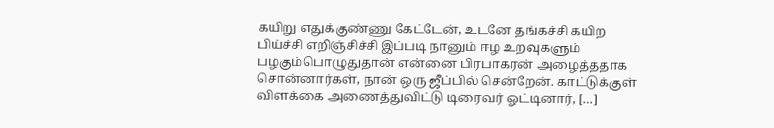கயிறு எதுக்குண்ணு கேட்டேன், உடனே தங்கச்சி கயிற பிய்ச்சி எறிஞ்சிச்சி இப்படி நானும் ஈழ உறவுகளும் பழகும்பொழுதுதான் என்னை பிரபாகரன் அழைத்ததாக சொன்னார்கள், நான் ஒரு ஜீப்பில் சென்றேன். காட்டுக்குள் விளக்கை அணைத்துவிட்டு டிரைவர் ஓட்டினார், […]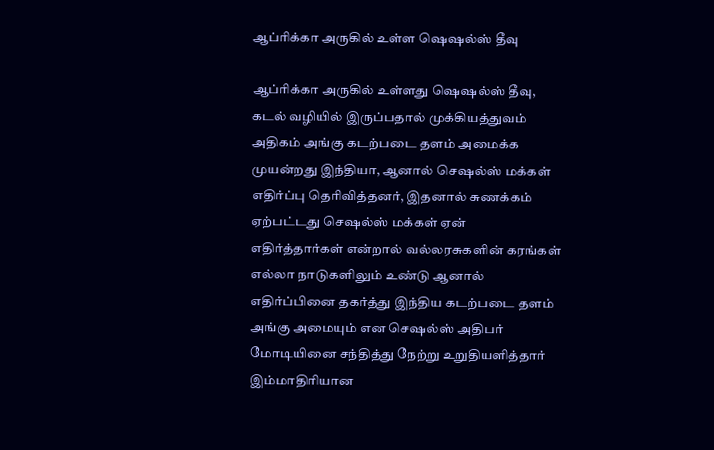ஆப்ரிக்கா அருகில் உள்ள ஷெஷல்ஸ் தீவு

ஆப்ரிக்கா அருகில் உள்ளது ஷெஷல்ஸ் தீவு, கடல் வழியில் இருப்பதால் முக்கியத்துவம் அதிகம் அங்கு கடற்படை தளம் அமைக்க முயன்றது இந்தியா, ஆனால் செஷல்ஸ் மக்கள் எதிர்ப்பு தெரிவித்தனர், இதனால் சுணக்கம் ஏற்பட்டது செஷல்ஸ் மக்கள் ஏன் எதிர்த்தார்கள் என்றால் வல்லரசுகளின் கரங்கள் எல்லா நாடுகளிலும் உண்டு ஆனால் எதிர்ப்பினை தகர்த்து இந்திய கடற்படை தளம் அங்கு அமையும் என செஷல்ஸ் அதிபர் மோடியினை சந்தித்து நேற்று உறுதியளித்தார் இம்மாதிரியான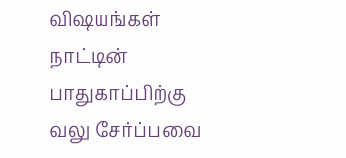விஷயங்கள் நாட்டின் பாதுகாப்பிற்கு வலு சேர்ப்பவை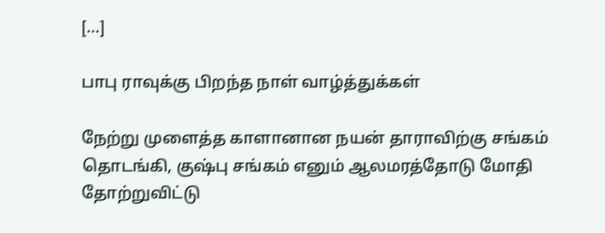[…]

பாபு ராவுக்கு பிறந்த நாள் வாழ்த்துக்கள்

நேற்று முளைத்த காளானான நயன் தாராவிற்கு சங்கம் தொடங்கி, குஷ்பு சங்கம் எனும் ஆலமரத்தோடு மோதி தோற்றுவிட்டு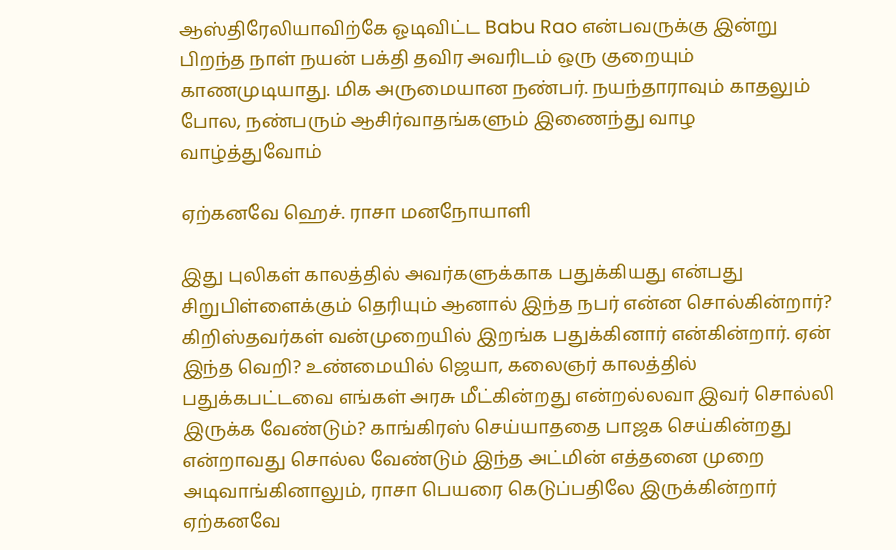ஆஸ்திரேலியாவிற்கே ஓடிவிட்ட Babu Rao என்பவருக்கு இன்று பிறந்த நாள் நயன் பக்தி தவிர அவரிடம் ஒரு குறையும் காணமுடியாது. மிக அருமையான நண்பர். நயந்தாராவும் காதலும் போல, நண்பரும் ஆசிர்வாதங்களும் இணைந்து வாழ வாழ்த்துவோம்

ஏற்கனவே ஹெச். ராசா மனநோயாளி

இது புலிகள் காலத்தில் அவர்களுக்காக பதுக்கியது என்பது சிறுபிள்ளைக்கும் தெரியும் ஆனால் இந்த நபர் என்ன சொல்கின்றார்? கிறிஸ்தவர்கள் வன்முறையில் இறங்க பதுக்கினார் என்கின்றார். ஏன் இந்த வெறி? உண்மையில் ஜெயா, கலைஞர் காலத்தில் பதுக்கபட்டவை எங்கள் அரசு மீட்கின்றது என்றல்லவா இவர் சொல்லி இருக்க வேண்டும்? காங்கிரஸ் செய்யாததை பாஜக செய்கின்றது என்றாவது சொல்ல வேண்டும் இந்த அட்மின் எத்தனை முறை அடிவாங்கினாலும், ராசா பெயரை கெடுப்பதிலே இருக்கின்றார் ஏற்கனவே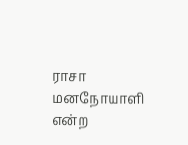ராசா மனநோயாளி என்ற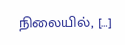நிலையில், […]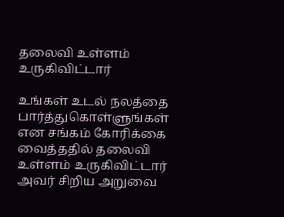தலைவி உள்ளம் உருகிவிட்டார்

உங்கள் உடல் நலத்தை பார்த்துகொள்ளுங்கள் என சங்கம் கோரிக்கை வைத்ததில் தலைவி உள்ளம் உருகிவிட்டார் அவர் சிறிய அறுவை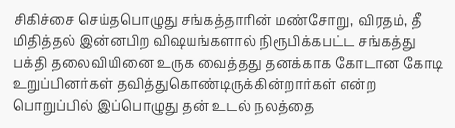சிகிச்சை செய்தபொழுது சங்கத்தாரின் மண்சோறு, விரதம், தீ மிதித்தல் இன்னபிற விஷயங்களால் நிரூபிக்கபட்ட சங்கத்து பக்தி தலைவியினை உருக வைத்தது தனக்காக கோடான கோடி உறுப்பினர்கள் தவித்துகொண்டிருக்கின்றார்கள் என்ற பொறுப்பில் இப்பொழுது தன் உடல் நலத்தை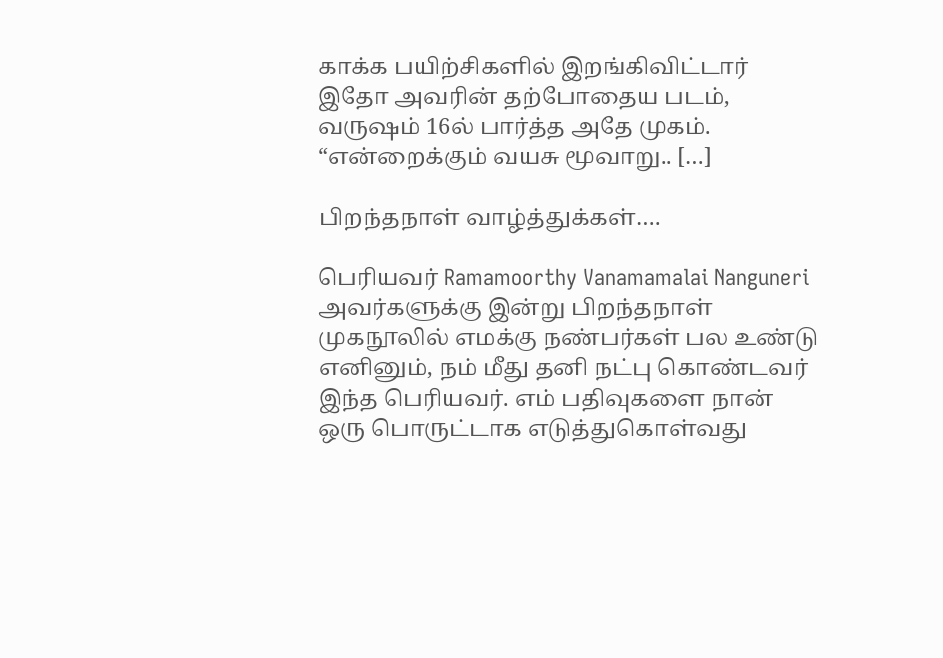காக்க பயிற்சிகளில் இறங்கிவிட்டார் இதோ அவரின் தற்போதைய படம், வருஷம் 16ல் பார்த்த அதே முகம். “என்றைக்கும் வயசு மூவாறு.. […]

பிறந்தநாள் வாழ்த்துக்கள்….

பெரியவர் Ramamoorthy Vanamamalai Nanguneri அவர்களுக்கு இன்று பிறந்தநாள் முகநூலில் எமக்கு நண்பர்கள் பல உண்டு எனினும், நம் மீது தனி நட்பு கொண்டவர் இந்த பெரியவர். எம் பதிவுகளை நான் ஒரு பொருட்டாக எடுத்துகொள்வது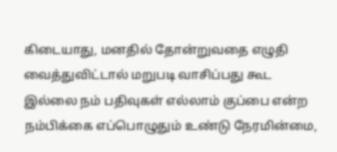கிடையாது, மனதில் தோன்றுவதை எழுதி வைத்துவிட்டால் மறுபடி வாசிப்பது கூட இல்லை நம் பதிவுகள் எல்லாம் குப்பை என்ற நம்பிக்கை எப்பொழுதும் உண்டு நேரமின்மை,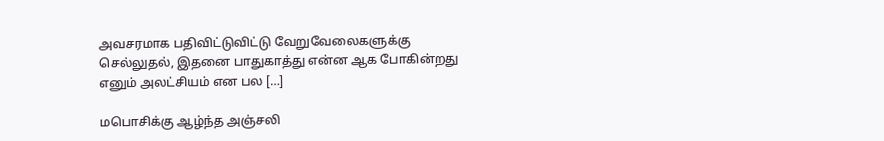அவசரமாக பதிவிட்டுவிட்டு வேறுவேலைகளுக்கு செல்லுதல், இதனை பாதுகாத்து என்ன ஆக போகின்றது எனும் அலட்சியம் என பல […]

மபொசிக்கு ஆழ்ந்த அஞ்சலி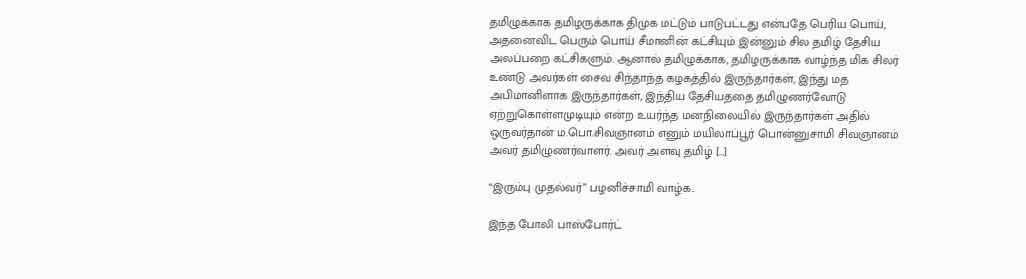தமிழுக்காக தமிழருக்காக‌ திமுக மட்டும் பாடுபட்டது என்பதே பெரிய பொய், அதனைவிட பெரும் பொய் சீமானின் கட்சியும் இன்னும் சில தமிழ் தேசிய அலப்பறை கட்சிகளும். ஆனால் தமிழுக்காக, தமிழருக்காக வாழ்ந்த மிக சிலர் உண்டு அவர்கள் சைவ சிந்தாந்த கழகத்தில் இருந்தார்கள், இந்து மத அபிமானிளாக இருந்தார்கள், இந்திய தேசியத‌தை தமிழுணர்வோடு ஏற்றுகொள்ளமுடியும் என்ற உயர்ந்த மனநிலையில் இருந்தார்கள் அதில் ஒருவர்தான் ம.பொ.சிவஞானம் எனும் மயிலாப்பூர் பொன்னுசாமி சிவஞானம் அவர் தமிழுணர்வாளர். அவர் அளவு தமிழ் […]

“இரும்பு முதல்வர்” பழனிச்சாமி வாழ்க..

இந்த போலி பாஸ்போர்ட்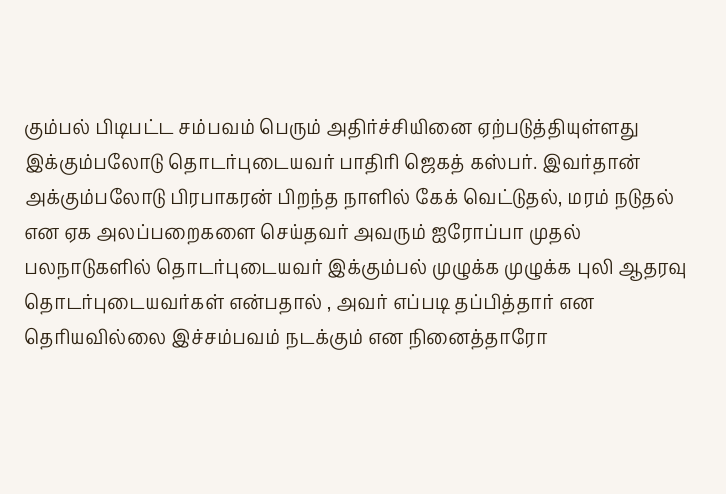கும்பல் பிடிபட்ட சம்பவம் பெரும் அதிர்ச்சியினை ஏற்படுத்தியுள்ளது இக்கும்பலோடு தொடர்புடையவர் பாதிரி ஜெகத் கஸ்பர். இவர்தான் அக்கும்பலோடு பிரபாகரன் பிறந்த நாளில் கேக் வெட்டுதல், மரம் நடுதல் என ஏக அலப்பறைகளை செய்தவர் அவரும் ஐரோப்பா முதல் பலநாடுகளில் தொடர்புடையவர் இக்கும்பல் முழுக்க முழுக்க புலி ஆதரவு தொடர்புடையவர்கள் என்பதால் , அவர் எப்படி தப்பித்தார் என தெரியவில்லை இச்சம்பவம் நடக்கும் என நினைத்தாரோ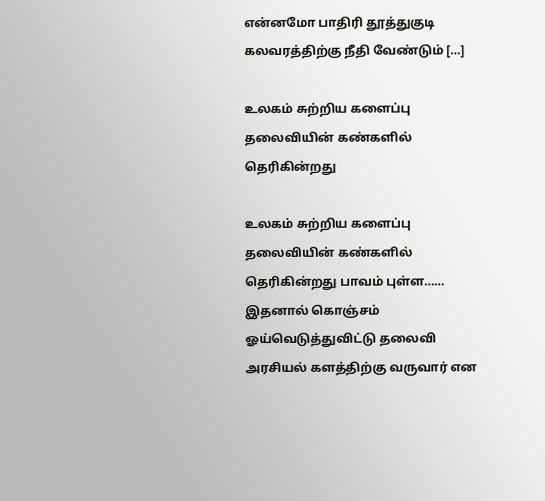என்னமோ பாதிரி தூத்துகுடி கலவரத்திற்கு நீதி வேண்டும் […]

உலகம் சுற்றிய களைப்பு தலைவியின் கண்களில் தெரிகின்றது

உலகம் சுற்றிய களைப்பு தலைவியின் கண்களில் தெரிகின்றது பாவம் புள்ள…… இதனால் கொஞ்சம் ஓய்வெடுத்துவிட்டு தலைவி அரசியல் களத்திற்கு வருவார் என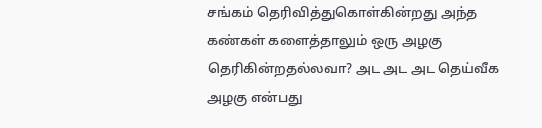சங்கம் தெரிவித்துகொள்கின்றது அந்த கண்கள் களைத்தாலும் ஒரு அழகு தெரிகின்றதல்லவா? அட அட அட‌ தெய்வீக அழகு என்பது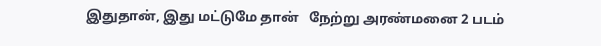இதுதான், இது மட்டுமே தான்   நேற்று அரண்மனை 2 படம்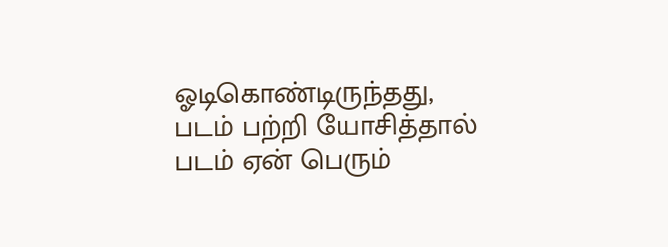ஓடிகொண்டிருந்தது, படம் பற்றி யோசித்தால் படம் ஏன் பெரும்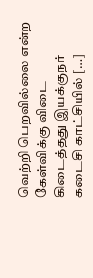வெற்றி பெறவில்லை என்ற கேள்விக்கு விடை கிடைத்தது இயக்குநர் கடைசி காட்சியில் […]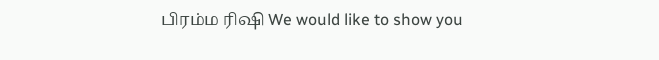பிரம்ம ரிஷி We would like to show you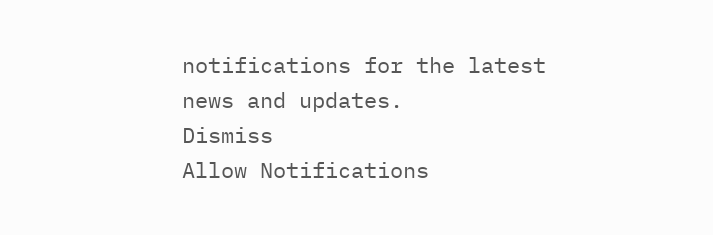notifications for the latest news and updates.
Dismiss
Allow Notifications